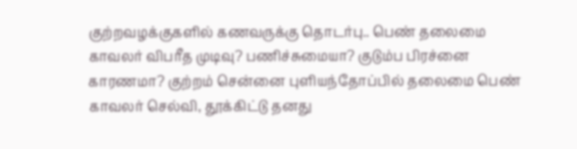குற்றவழக்குகளில் கணவருக்கு தொடர்பு.. பெண் தலைமை காவலர் விபரீத முடிவு? பணிச்சுமையா? குடும்ப பிரச்னை காரணமா? குற்றம் சென்னை புளியந்தோப்பில் தலைமை பெண் காவலர் செல்வி, தூக்கிட்டு தனது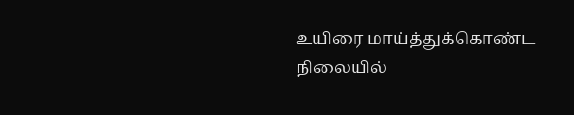உயிரை மாய்த்துக்கொண்ட நிலையில்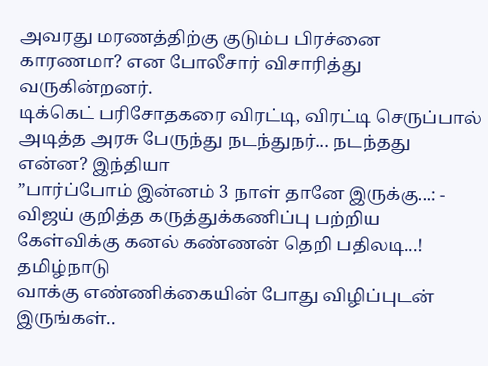அவரது மரணத்திற்கு குடும்ப பிரச்னை காரணமா? என போலீசார் விசாரித்து வருகின்றனர்.
டிக்கெட் பரிசோதகரை விரட்டி, விரட்டி செருப்பால் அடித்த அரசு பேருந்து நடந்துநர்... நடந்தது என்ன? இந்தியா
”பார்ப்போம் இன்னம் 3 நாள் தானே இருக்கு...: - விஜய் குறித்த கருத்துக்கணிப்பு பற்றிய கேள்விக்கு கனல் கண்ணன் தெறி பதிலடி...! தமிழ்நாடு
வாக்கு எண்ணிக்கையின் போது விழிப்புடன் இருங்கள்..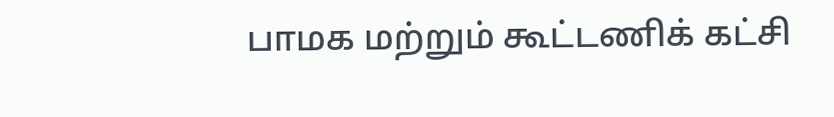பாமக மற்றும் கூட்டணிக் கட்சி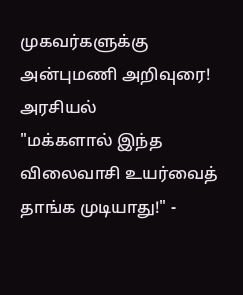முகவர்களுக்கு அன்புமணி அறிவுரை! அரசியல்
"மக்களால் இந்த விலைவாசி உயர்வைத் தாங்க முடியாது!" -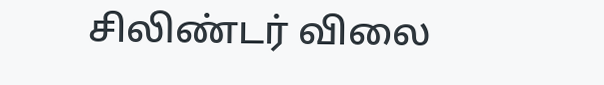சிலிண்டர் விலை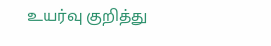உயர்வு குறித்து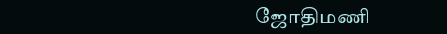ஜோதிமணி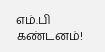எம்.பி கண்டனம்!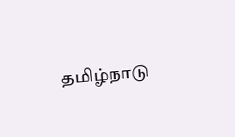தமிழ்நாடு